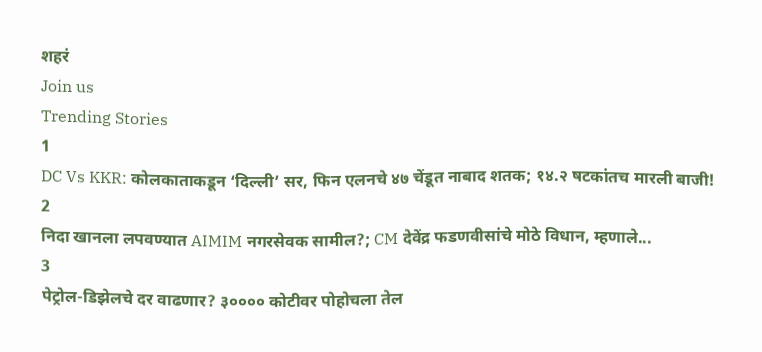शहरं
Join us
Trending Stories
1
DC Vs KKR: कोलकाताकडून ‘दिल्ली’ सर, फिन एलनचे ४७ चेंडूत नाबाद शतक; १४.२ षटकांतच मारली बाजी!
2
निदा खानला लपवण्यात AIMIM नगरसेवक सामील?; CM देवेंद्र फडणवीसांचे मोठे विधान, म्हणाले...
3
पेट्रोल-डिझेलचे दर वाढणार? ३०००० कोटीवर पोहोचला तेल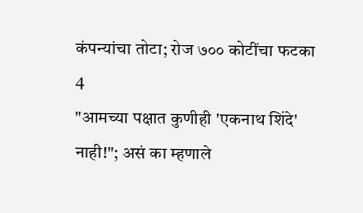कंपन्यांचा तोटा; रोज ७०० कोटींचा फटका
4
"आमच्या पक्षात कुणीही 'एकनाथ शिंदे' नाही!"; असं का म्हणाले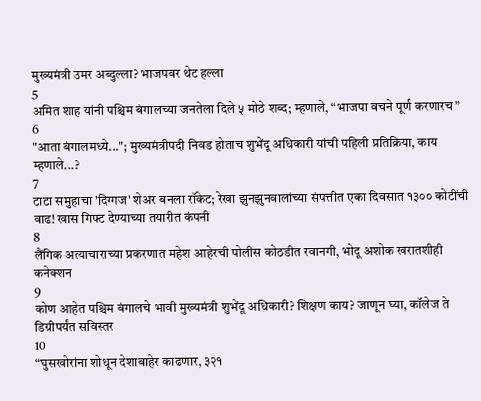मुख्यमंत्री उमर अब्दुल्ला? भाजपवर थेट हल्ला
5
अमित शाह यांनी पश्चिम बंगालच्या जनतेला दिले ५ मोठे शब्द; म्हणाले, “भाजपा वचने पूर्ण करणारच”
6
"आता बंगालमध्ये..."; मुख्यमंत्रीपदी निवड होताच शुभेंदू अधिकारी यांची पहिली प्रतिक्रिया, काय म्हणाले...?
7
टाटा समुहाचा 'दिग्गज' शेअर बनला रॉकेट; रेखा झुनझुनवालांच्या संपत्तीत एका दिवसात १३०० कोटींची वाढ! खास गिफ्ट देण्याच्या तयारीत कंपनी
8
लैंगिक अत्याचाराच्या प्रकरणात महेश आहेरची पोलीस कोठडीत रवानगी, भोदू अशोक खरातशीही कनेक्शन
9
कोण आहेत पश्चिम बंगालचे भावी मुख्यमंत्री शुभेंदू अधिकारी? शिक्षण काय? जाणून घ्या, कॉलेज ते डिग्रीपर्यंत सविस्तर
10
“घुसखोरांना शोधून देशाबाहेर काढणार, ३२१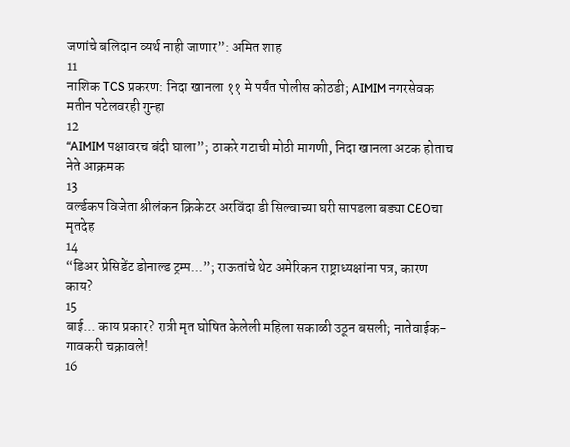जणांचे बलिदान व्यर्थ नाही जाणार”: अमित शाह
11
नाशिक TCS प्रकरण: निदा खानला ११ मे पर्यंत पोलीस कोठडी; AIMIM नगरसेवक मतीन पटेलवरही गुन्हा
12
“AIMIM पक्षावरच बंदी घाला”; ठाकरे गटाची मोठी मागणी, निदा खानला अटक होताच नेते आक्रमक
13
वर्ल्डकप विजेता श्रीलंकन क्रिकेटर अरविंदा डी सिल्वाच्या घरी सापडला बड्या CEOचा मृतदेह
14
“डिअर प्रेसिडेंट डोनाल्ड ट्रम्प...”; राऊतांचे थेट अमेरिकन राष्ट्राध्यक्षांना पत्र, कारण काय?
15
बाई... काय प्रकार? रात्री मृत घोषित केलेली महिला सकाळी उठून बसली; नातेवाईक-गावकरी चक्रावले!
16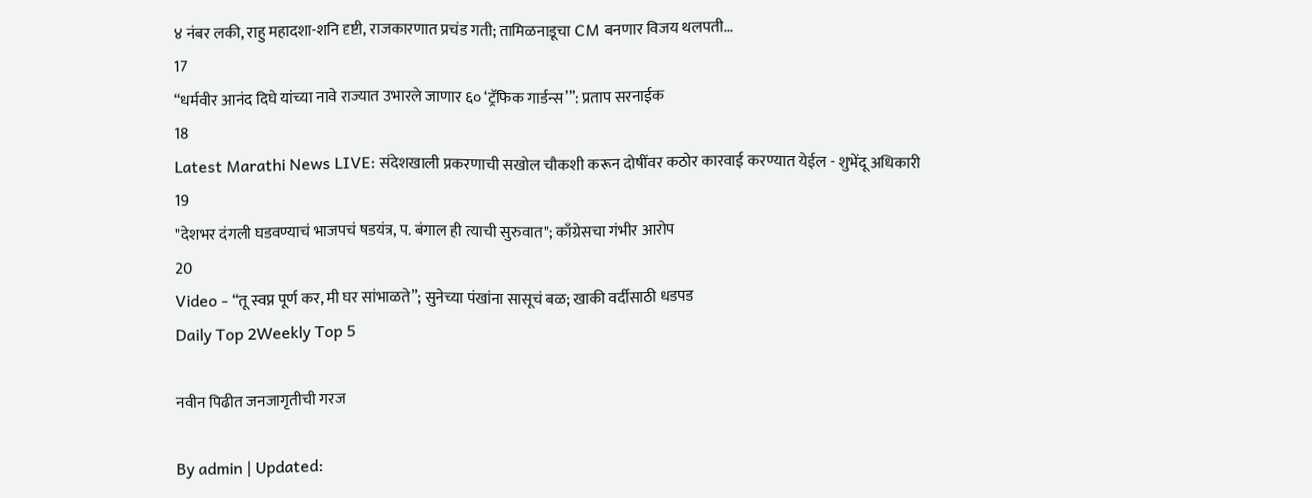४ नंबर लकी, राहु महादशा-शनि दृष्टी, राजकारणात प्रचंड गती; तामिळनाडूचा CM बनणार विजय थलपती...
17
“धर्मवीर आनंद दिघे यांच्या नावे राज्यात उभारले जाणार ६० ‘ट्रॅफिक गार्डन्स’”: प्रताप सरनाईक
18
Latest Marathi News LIVE: संदेशखाली प्रकरणाची सखोल चौकशी करून दोषींवर कठोर कारवाई करण्यात येईल - शुभेंदू अधिकारी
19
"देशभर दंगली घडवण्याचं भाजपचं षडयंत्र, प. बंगाल ही त्याची सुरुवात"; काँग्रेसचा गंभीर आरोप
20
Video - “तू स्वप्न पूर्ण कर, मी घर सांभाळते”; सुनेच्या पंखांना सासूचं बळ; खाकी वर्दीसाठी धडपड
Daily Top 2Weekly Top 5

नवीन पिढीत जनजागृतीची गरज

By admin | Updated: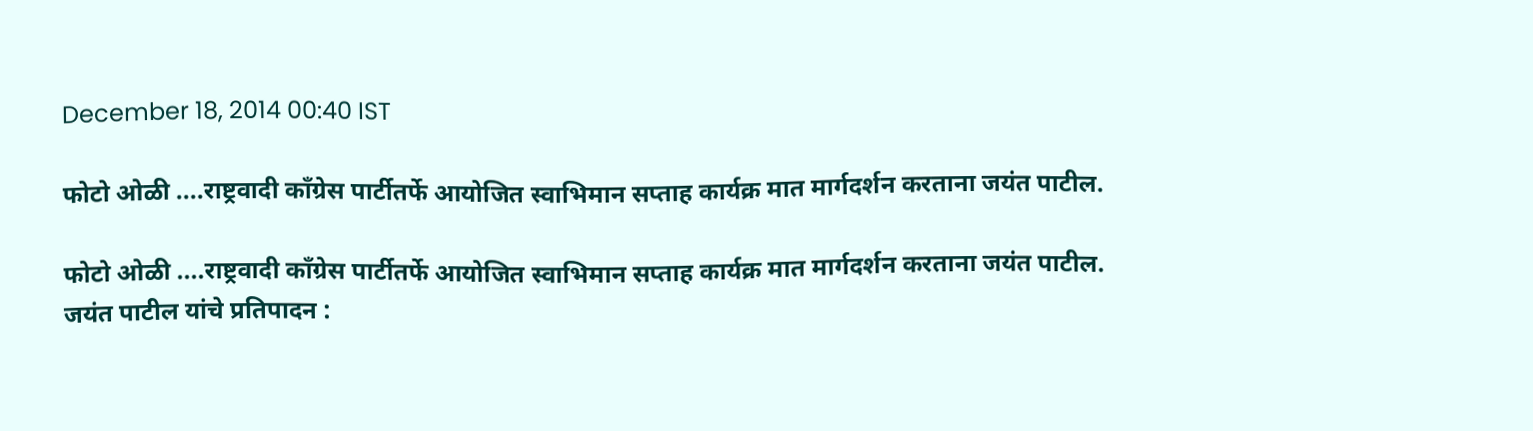December 18, 2014 00:40 IST

फोटो ओळी ....राष्ट्रवादी काँग्रेस पार्टीतर्फे आयोजित स्वाभिमान सप्ताह कार्यक्र मात मार्गदर्शन करताना जयंत पाटील.

फोटो ओळी ....राष्ट्रवादी काँग्रेस पार्टीतर्फे आयोजित स्वाभिमान सप्ताह कार्यक्र मात मार्गदर्शन करताना जयंत पाटील.
जयंत पाटील यांचे प्रतिपादन :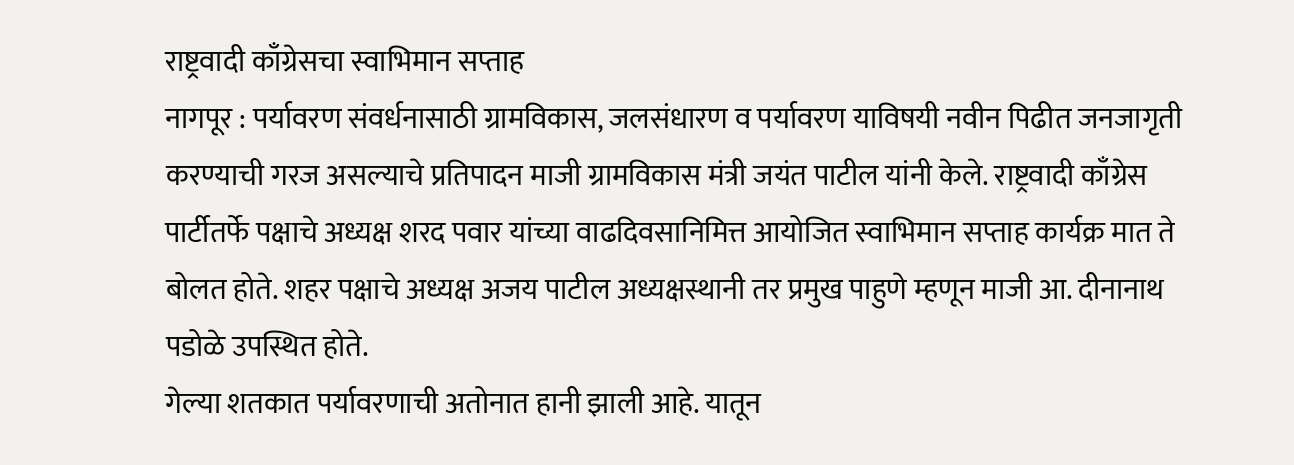राष्ट्रवादी काँग्रेसचा स्वाभिमान सप्ताह
नागपूर : पर्यावरण संवर्धनासाठी ग्रामविकास, जलसंधारण व पर्यावरण याविषयी नवीन पिढीत जनजागृती करण्याची गरज असल्याचे प्रतिपादन माजी ग्रामविकास मंत्री जयंत पाटील यांनी केले. राष्ट्रवादी काँग्रेस पार्टीतर्फे पक्षाचे अध्यक्ष शरद पवार यांच्या वाढदिवसानिमित्त आयोजित स्वाभिमान सप्ताह कार्यक्र मात ते बोलत होते. शहर पक्षाचे अध्यक्ष अजय पाटील अध्यक्षस्थानी तर प्रमुख पाहुणे म्हणून माजी आ. दीनानाथ पडोळे उपस्थित होते.
गेल्या शतकात पर्यावरणाची अतोनात हानी झाली आहे. यातून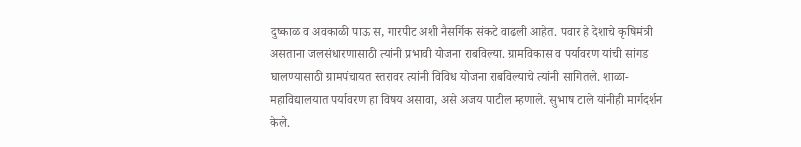दुष्काळ व अवकाळी पाऊ स, गारपीट अशी नैसर्गिक संकटे वाढली आहेत. पवार हे देशाचे कृषिमंत्री असताना जलसंधारणासाठी त्यांनी प्रभावी योजना राबविल्या. ग्रामविकास व पर्यावरण यांची सांगड घालण्यासाठी ग्रामपंचायत स्तरावर त्यांनी विविध योजना राबविल्याचे त्यांनी सागितले. शाळा-महाविद्यालयात पर्यावरण हा विषय असावा, असे अजय पाटील म्हणाले. सुभाष टाले यांनीही मार्गदर्शन केले.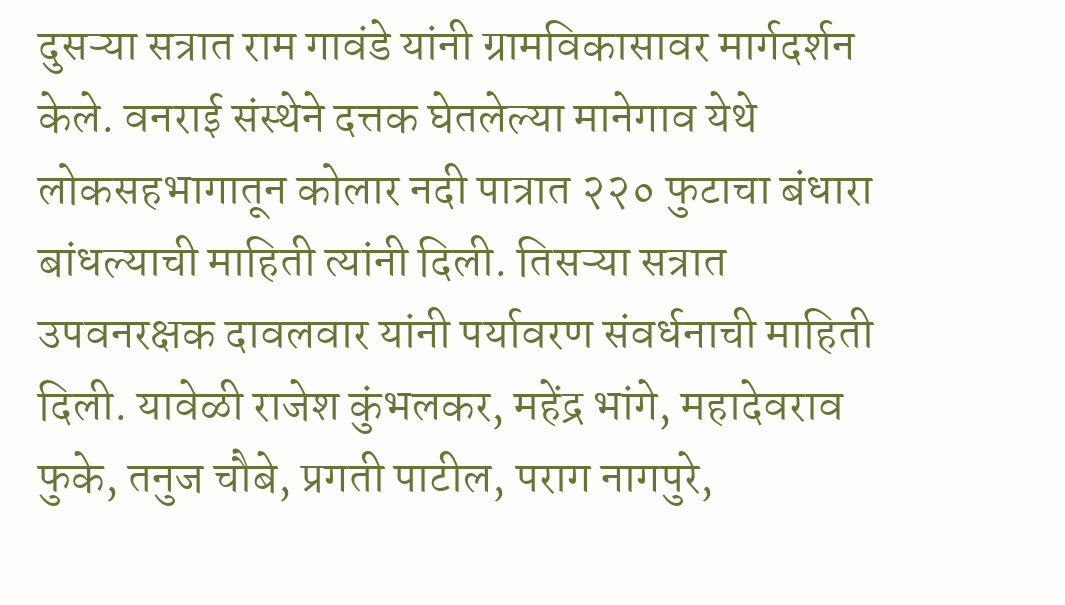दुसऱ्या सत्रात राम गावंडे यांनी ग्रामविकासावर मार्गदर्शन केले. वनराई संस्थेने दत्तक घेतलेल्या मानेगाव येथे लोकसहभागातून कोलार नदी पात्रात २२० फुटाचा बंधारा बांधल्याची माहिती त्यांनी दिली. तिसऱ्या सत्रात उपवनरक्षक दावलवार यांनी पर्यावरण संवर्धनाची माहिती दिली. यावेळी राजेश कुंभलकर, महेंद्र भांगे, महादेवराव फुके, तनुज चौबे, प्रगती पाटील, पराग नागपुरे,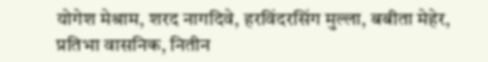योगेश मेश्राम, शरद नागदिवे, हरविंदरसिंग मुल्ला, बबीता मेहेर, प्रतिभा वासनिक, नितीन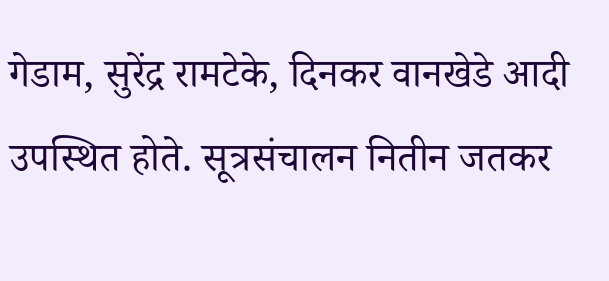गेडाम, सुरेंद्र रामटेके, दिनकर वानखेडे आदी उपस्थित होते. सूत्रसंचालन नितीन जतकर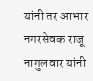यांनी तर आभार नगरसेवक राजू नागुलवार यांनी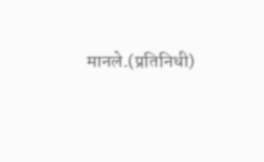मानले.(प्रतिनिधी)